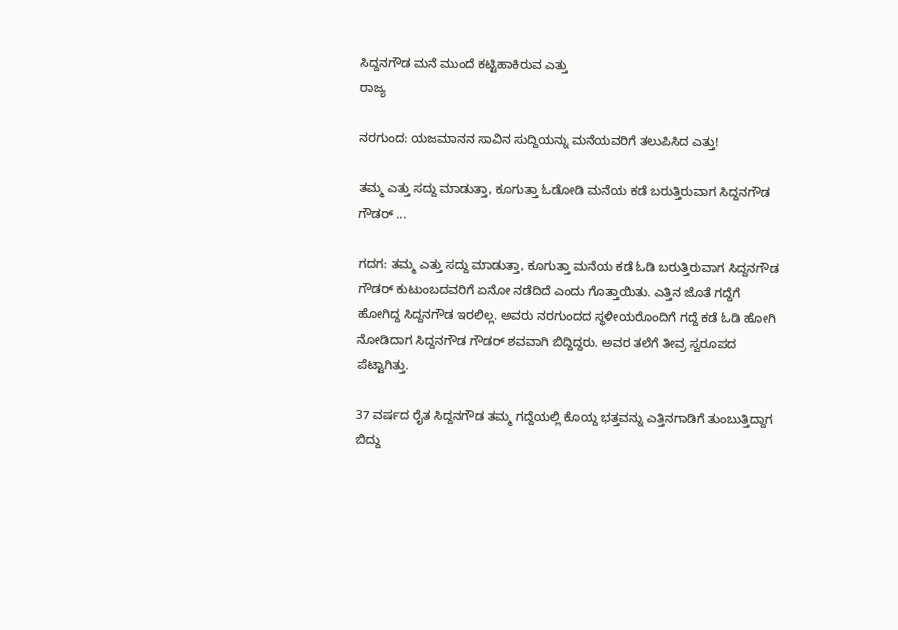ಸಿದ್ದನಗೌಡ ಮನೆ ಮುಂದೆ ಕಟ್ಟಿಹಾಕಿರುವ ಎತ್ತು
ರಾಜ್ಯ

ನರಗುಂದ: ಯಜಮಾನನ ಸಾವಿನ ಸುದ್ದಿಯನ್ನು ಮನೆಯವರಿಗೆ ತಲುಪಿಸಿದ ಎತ್ತು!

ತಮ್ಮ ಎತ್ತು ಸದ್ದು ಮಾಡುತ್ತಾ, ಕೂಗುತ್ತಾ ಓಡೋಡಿ ಮನೆಯ ಕಡೆ ಬರುತ್ತಿರುವಾಗ ಸಿದ್ದನಗೌಡ ಗೌಡರ್ ...

ಗದಗ: ತಮ್ಮ ಎತ್ತು ಸದ್ದು ಮಾಡುತ್ತಾ, ಕೂಗುತ್ತಾ ಮನೆಯ ಕಡೆ ಓಡಿ ಬರುತ್ತಿರುವಾಗ ಸಿದ್ದನಗೌಡ ಗೌಡರ್ ಕುಟುಂಬದವರಿಗೆ ಏನೋ ನಡೆದಿದೆ ಎಂದು ಗೊತ್ತಾಯಿತು. ಎತ್ತಿನ ಜೊತೆ ಗದ್ದೆಗೆ ಹೋಗಿದ್ದ ಸಿದ್ದನಗೌಡ ಇರಲಿಲ್ಲ. ಅವರು ನರಗುಂದದ ಸ್ಥಳೀಯರೊಂದಿಗೆ ಗದ್ದೆ ಕಡೆ ಓಡಿ ಹೋಗಿ ನೋಡಿದಾಗ ಸಿದ್ದನಗೌಡ ಗೌಡರ್ ಶವವಾಗಿ ಬಿದ್ದಿದ್ದರು. ಅವರ ತಲೆಗೆ ತೀವ್ರ ಸ್ವರೂಪದ ಪೆಟ್ಟಾಗಿತ್ತು.

37 ವರ್ಷದ ರೈತ ಸಿದ್ದನಗೌಡ ತಮ್ಮ ಗದ್ದೆಯಲ್ಲಿ ಕೊಯ್ದ ಭತ್ತವನ್ನು ಎತ್ತಿನಗಾಡಿಗೆ ತುಂಬುತ್ತಿದ್ದಾಗ ಬಿದ್ದು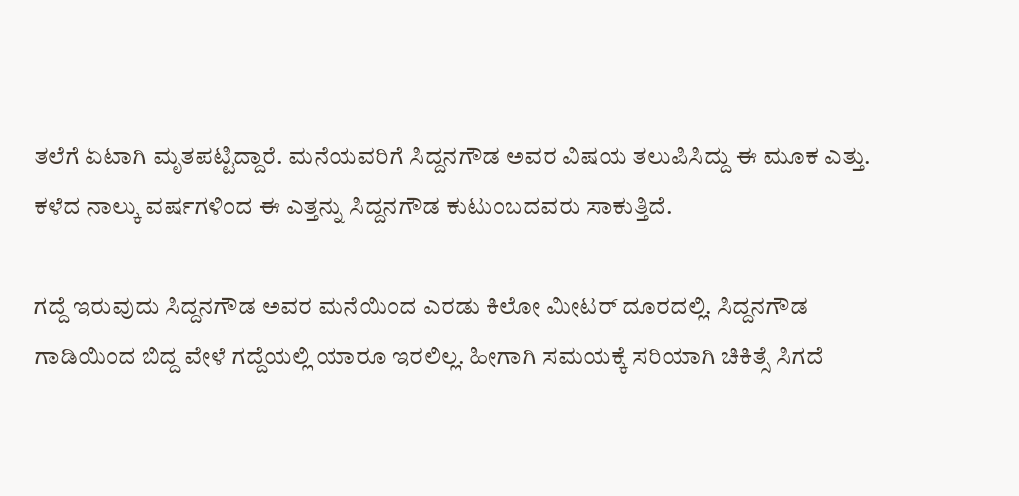ತಲೆಗೆ ಏಟಾಗಿ ಮೃತಪಟ್ಟಿದ್ದಾರೆ. ಮನೆಯವರಿಗೆ ಸಿದ್ದನಗೌಡ ಅವರ ವಿಷಯ ತಲುಪಿಸಿದ್ದು ಈ ಮೂಕ ಎತ್ತು. ಕಳೆದ ನಾಲ್ಕು ವರ್ಷಗಳಿಂದ ಈ ಎತ್ತನ್ನು ಸಿದ್ದನಗೌಡ ಕುಟುಂಬದವರು ಸಾಕುತ್ತಿದೆ.

ಗದ್ದೆ ಇರುವುದು ಸಿದ್ದನಗೌಡ ಅವರ ಮನೆಯಿಂದ ಎರಡು ಕಿಲೋ ಮೀಟರ್ ದೂರದಲ್ಲಿ. ಸಿದ್ದನಗೌಡ ಗಾಡಿಯಿಂದ ಬಿದ್ದ ವೇಳೆ ಗದ್ದೆಯಲ್ಲಿ ಯಾರೂ ಇರಲಿಲ್ಲ. ಹೀಗಾಗಿ ಸಮಯಕ್ಕೆ ಸರಿಯಾಗಿ ಚಿಕಿತ್ಸೆ ಸಿಗದೆ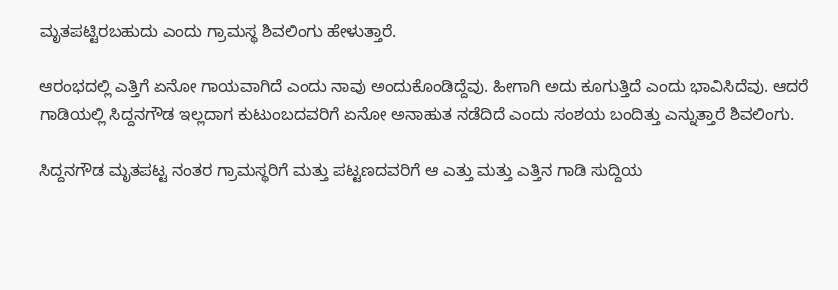ಮೃತಪಟ್ಟಿರಬಹುದು ಎಂದು ಗ್ರಾಮಸ್ಥ ಶಿವಲಿಂಗು ಹೇಳುತ್ತಾರೆ.

ಆರಂಭದಲ್ಲಿ ಎತ್ತಿಗೆ ಏನೋ ಗಾಯವಾಗಿದೆ ಎಂದು ನಾವು ಅಂದುಕೊಂಡಿದ್ದೆವು. ಹೀಗಾಗಿ ಅದು ಕೂಗುತ್ತಿದೆ ಎಂದು ಭಾವಿಸಿದೆವು. ಆದರೆ ಗಾಡಿಯಲ್ಲಿ ಸಿದ್ದನಗೌಡ ಇಲ್ಲದಾಗ ಕುಟುಂಬದವರಿಗೆ ಏನೋ ಅನಾಹುತ ನಡೆದಿದೆ ಎಂದು ಸಂಶಯ ಬಂದಿತ್ತು ಎನ್ನುತ್ತಾರೆ ಶಿವಲಿಂಗು.

ಸಿದ್ದನಗೌಡ ಮೃತಪಟ್ಟ ನಂತರ ಗ್ರಾಮಸ್ಥರಿಗೆ ಮತ್ತು ಪಟ್ಟಣದವರಿಗೆ ಆ ಎತ್ತು ಮತ್ತು ಎತ್ತಿನ ಗಾಡಿ ಸುದ್ದಿಯ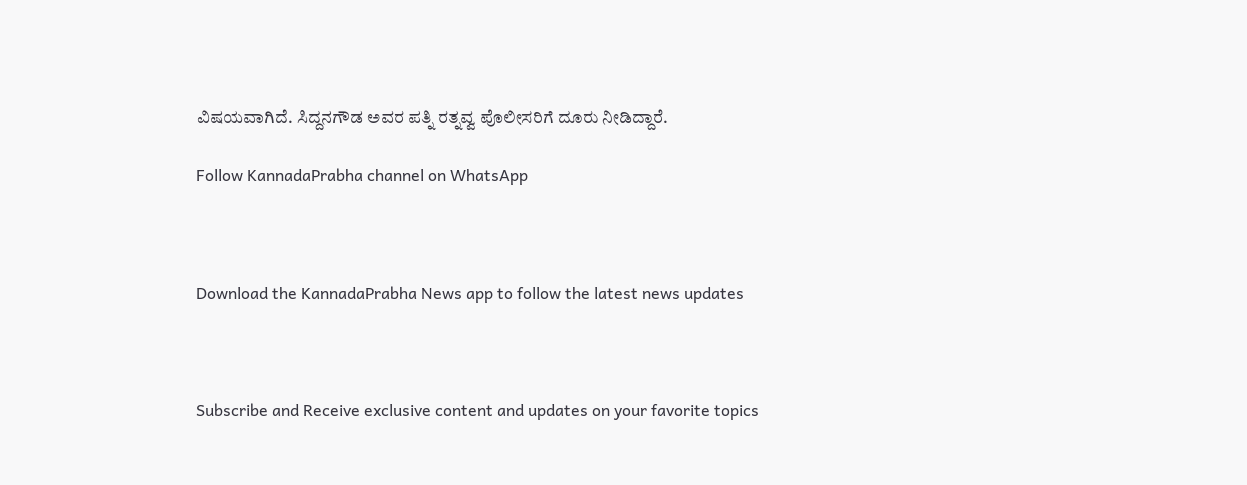ವಿಷಯವಾಗಿದೆ. ಸಿದ್ದನಗೌಡ ಅವರ ಪತ್ನಿ ರತ್ನವ್ವ ಪೊಲೀಸರಿಗೆ ದೂರು ನೀಡಿದ್ದಾರೆ.

Follow KannadaPrabha channel on WhatsApp



Download the KannadaPrabha News app to follow the latest news updates



Subscribe and Receive exclusive content and updates on your favorite topics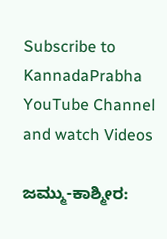Subscribe to KannadaPrabha YouTube Channel and watch Videos

ಜಮ್ಮು-ಕಾಶ್ಮೀರ: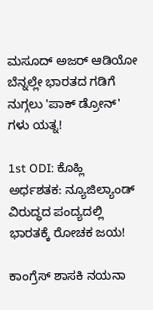ಮಸೂದ್ ಅಜರ್ ಆಡಿಯೋ ಬೆನ್ನಲ್ಲೇ ಭಾರತದ ಗಡಿಗೆ ನುಗ್ಗಲು 'ಪಾಕ್ ಡ್ರೋನ್' ಗಳು ಯತ್ನ!

1st ODI: ಕೊಹ್ಲಿ ಅರ್ಧಶತಕ: ನ್ಯೂಜಿಲ್ಯಾಂಡ್ ವಿರುದ್ಧದ ಪಂದ್ಯದಲ್ಲಿ ಭಾರತಕ್ಕೆ ರೋಚಕ ಜಯ!

ಕಾಂಗ್ರೆಸ್ ಶಾಸಕಿ ನಯನಾ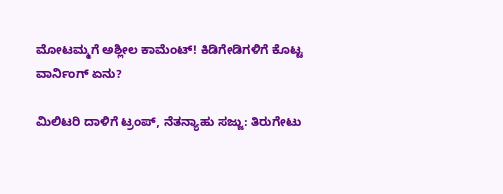ಮೋಟಮ್ಮಗೆ ಅಶ್ಲೀಲ ಕಾಮೆಂಟ್! ಕಿಡಿಗೇಡಿಗಳಿಗೆ ಕೊಟ್ಟ ವಾರ್ನಿಂಗ್ ಏನು?

ಮಿಲಿಟರಿ ದಾಳಿಗೆ ಟ್ರಂಪ್, ನೆತನ್ಯಾಹು ಸಜ್ಜು: ತಿರುಗೇಟು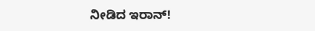ನೀಡಿದ ಇರಾನ್!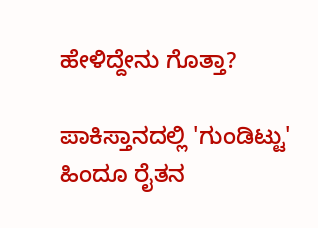ಹೇಳಿದ್ದೇನು ಗೊತ್ತಾ?

ಪಾಕಿಸ್ತಾನದಲ್ಲಿ 'ಗುಂಡಿಟ್ಟು' ಹಿಂದೂ ರೈತನ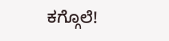ಕಗ್ಗೊಲೆ!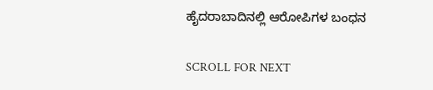ಹೈದರಾಬಾದಿನಲ್ಲಿ ಆರೋಪಿಗಳ ಬಂಧನ

SCROLL FOR NEXT